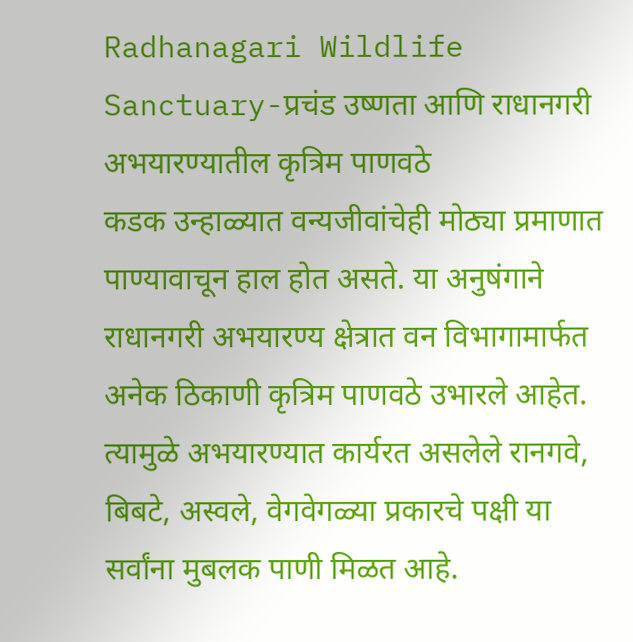Radhanagari Wildlife Sanctuary-प्रचंड उष्णता आणि राधानगरी अभयारण्यातील कृत्रिम पाणवठे
कडक उन्हाळ्यात वन्यजीवांचेही मोठ्या प्रमाणात पाण्यावाचून हाल होत असते. या अनुषंगाने राधानगरी अभयारण्य क्षेत्रात वन विभागामार्फत अनेक ठिकाणी कृत्रिम पाणवठे उभारले आहेत. त्यामुळे अभयारण्यात कार्यरत असलेले रानगवे, बिबटे, अस्वले, वेगवेगळ्या प्रकारचे पक्षी या सर्वांना मुबलक पाणी मिळत आहे.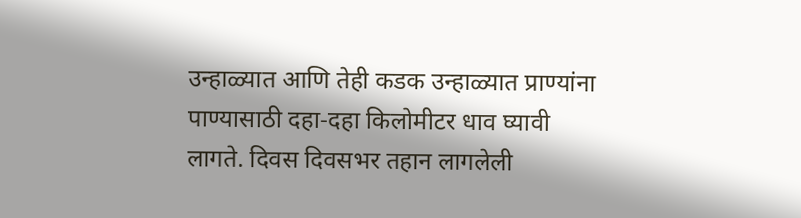उन्हाळ्यात आणि तेही कडक उन्हाळ्यात प्राण्यांना पाण्यासाठी दहा-दहा किलोमीटर धाव घ्यावी लागते. दिवस दिवसभर तहान लागलेली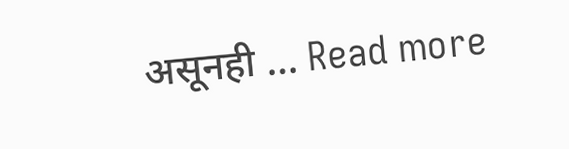असूनही … Read more